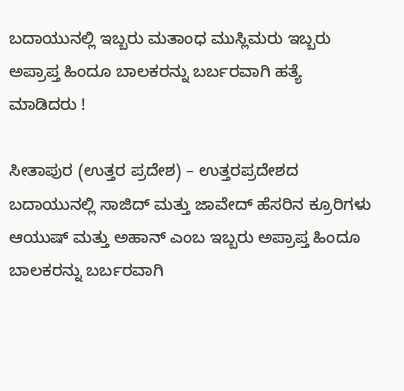ಬದಾಯುನಲ್ಲಿ ಇಬ್ಬರು ಮತಾಂಧ ಮುಸ್ಲಿಮರು ಇಬ್ಬರು ಅಪ್ರಾಪ್ತ ಹಿಂದೂ ಬಾಲಕರನ್ನು ಬರ್ಬರವಾಗಿ ಹತ್ಯೆ ಮಾಡಿದರು !

ಸೀತಾಪುರ (ಉತ್ತರ ಪ್ರದೇಶ) – ಉತ್ತರಪ್ರದೇಶದ ಬದಾಯುನಲ್ಲಿ ಸಾಜಿದ್ ಮತ್ತು ಜಾವೇದ್ ಹೆಸರಿನ ಕ್ರೂರಿಗಳು ಆಯುಷ್ ಮತ್ತು ಅಹಾನ್ ಎಂಬ ಇಬ್ಬರು ಅಪ್ರಾಪ್ತ ಹಿಂದೂ ಬಾಲಕರನ್ನು ಬರ್ಬರವಾಗಿ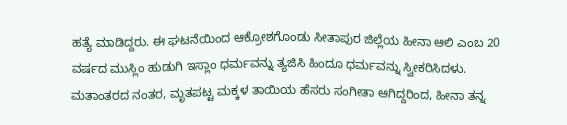ಹತ್ಯೆ ಮಾಡಿದ್ದರು. ಈ ಘಟನೆಯಿಂದ ಆಕ್ರೋಶಗೊಂಡು ಸೀತಾಪುರ ಜಿಲ್ಲೆಯ ಹೀನಾ ಆಲಿ ಎಂಬ 20 ವರ್ಷದ ಮುಸ್ಲಿಂ ಹುಡುಗಿ ಇಸ್ಲಾಂ ಧರ್ಮವನ್ನು ತ್ಯಜಿಸಿ ಹಿಂದೂ ಧರ್ಮವನ್ನು ಸ್ವೀಕರಿಸಿದಳು. ಮತಾಂತರದ ನಂತರ, ಮೃತಪಟ್ಟ ಮಕ್ಕಳ ತಾಯಿಯ ಹೆಸರು ಸಂಗೀತಾ ಆಗಿದ್ದರಿಂದ, ಹೀನಾ ತನ್ನ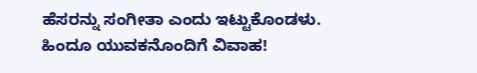ಹೆಸರನ್ನು ಸಂಗೀತಾ ಎಂದು ಇಟ್ಟುಕೊಂಡಳು.
ಹಿಂದೂ ಯುವಕನೊಂದಿಗೆ ವಿವಾಹ!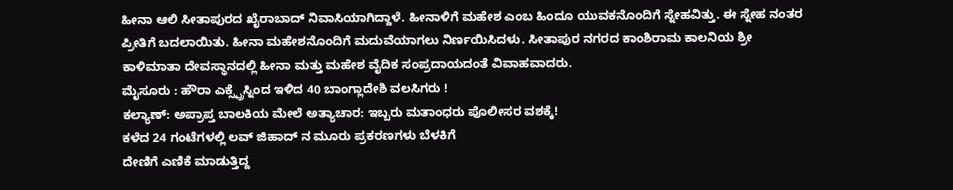ಹೀನಾ ಆಲಿ ಸೀತಾಪುರದ ಖೈರಾಬಾದ್ ನಿವಾಸಿಯಾಗಿದ್ದಾಳೆ. ಹೀನಾಳಿಗೆ ಮಹೇಶ ಎಂಬ ಹಿಂದೂ ಯುವಕನೊಂದಿಗೆ ಸ್ನೇಹವಿತ್ತು. ಈ ಸ್ನೇಹ ನಂತರ ಪ್ರೀತಿಗೆ ಬದಲಾಯಿತು. ಹೀನಾ ಮಹೇಶನೊಂದಿಗೆ ಮದುವೆಯಾಗಲು ನಿರ್ಣಯಿಸಿದಳು. ಸೀತಾಪುರ ನಗರದ ಕಾಂಶಿರಾಮ ಕಾಲನಿಯ ಶ್ರೀ ಕಾಳಿಮಾತಾ ದೇವಸ್ಥಾನದಲ್ಲಿ ಹೀನಾ ಮತ್ತು ಮಹೇಶ ವೈದಿಕ ಸಂಪ್ರದಾಯದಂತೆ ವಿವಾಹವಾದರು.
ಮೈಸೂರು : ಹೌರಾ ಎಕ್ಸ್ಪ್ರೆಸ್ನಿಂದ ಇಳಿದ 40 ಬಾಂಗ್ಲಾದೇಶಿ ವಲಸಿಗರು !
ಕಲ್ಯಾಣ್: ಅಪ್ರಾಪ್ತ ಬಾಲಕಿಯ ಮೇಲೆ ಅತ್ಯಾಚಾರ: ಇಬ್ಬರು ಮತಾಂಧರು ಪೊಲೀಸರ ವಶಕ್ಕೆ!
ಕಳೆದ 24 ಗಂಟೆಗಳಲ್ಲಿ ಲವ್ ಜಿಹಾದ್ ನ ಮೂರು ಪ್ರಕರಣಗಳು ಬೆಳಕಿಗೆ
ದೇಣಿಗೆ ಎಣಿಕೆ ಮಾಡುತ್ತಿದ್ದ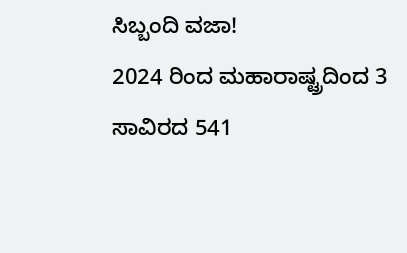ಸಿಬ್ಬಂದಿ ವಜಾ!
2024 ರಿಂದ ಮಹಾರಾಷ್ಟ್ರದಿಂದ 3 ಸಾವಿರದ 541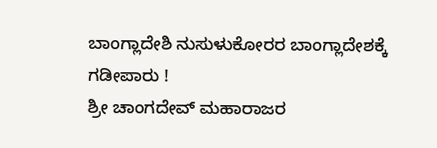ಬಾಂಗ್ಲಾದೇಶಿ ನುಸುಳುಕೋರರ ಬಾಂಗ್ಲಾದೇಶಕ್ಕೆ ಗಡೀಪಾರು !
ಶ್ರೀ ಚಾಂಗದೇವ್ ಮಹಾರಾಜರ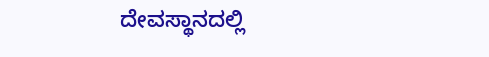ದೇವಸ್ಥಾನದಲ್ಲಿ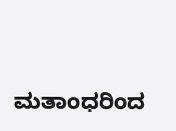ಮತಾಂಧರಿಂದ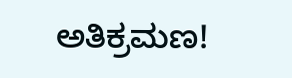ಅತಿಕ್ರಮಣ!